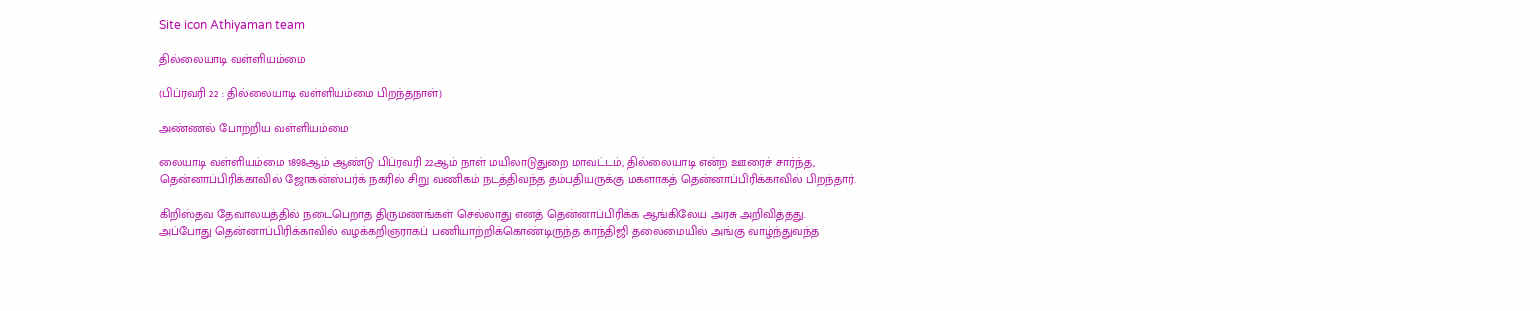Site icon Athiyaman team

தில்லையாடி வள்ளியம்மை

(பிப்ரவரி 22 : தில்லையாடி வள்ளியம்மை பிறந்தநாள்)

அண்ணல் போற்றிய வள்ளியம்மை

லையாடி வள்ளியம்மை 1898ஆம் ஆண்டு பிப்ரவரி 22ஆம் நாள் மயிலாடுதுறை மாவட்டம், தில்லையாடி என்ற ஊரைச் சார்ந்த, தென்னாப்பிரிக்காவில் ஜோகன்ஸ்பர்க் நகரில் சிறு வணிகம் நடத்திவந்த தம்பதியருக்கு மகளாகத் தென்னாப்பிரிக்காவில் பிறந்தார்.

கிறிஸ்தவ தேவாலயத்தில் நடைபெறாத திருமணங்கள் செல்லாது எனத் தென்னாப்பிரிக்க ஆங்கிலேய அரசு அறிவித்தது. அப்போது தென்னாப்பிரிக்காவில் வழக்கறிஞராகப் பணியாற்றிக்கொண்டிருந்த காந்திஜி தலைமையில் அங்கு வாழ்ந்துவந்த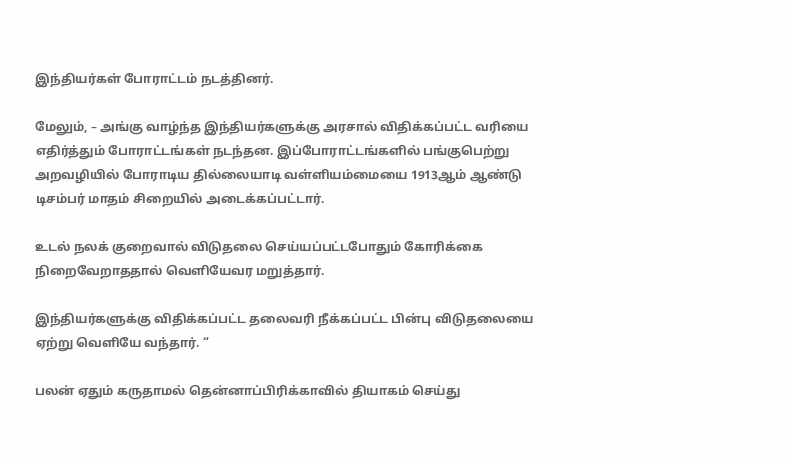இந்தியர்கள் போராட்டம் நடத்தினர்.

மேலும், – அங்கு வாழ்ந்த இந்தியர்களுக்கு அரசால் விதிக்கப்பட்ட வரியை எதிர்த்தும் போராட்டங்கள் நடந்தன. இப்போராட்டங்களில் பங்குபெற்று அறவழியில் போராடிய தில்லையாடி வள்ளியம்மையை 1913ஆம் ஆண்டு டிசம்பர் மாதம் சிறையில் அடைக்கப்பட்டார்.

உடல் நலக் குறைவால் விடுதலை செய்யப்பட்டபோதும் கோரிக்கை நிறைவேறாததால் வெளியேவர மறுத்தார்.

இந்தியர்களுக்கு விதிக்கப்பட்ட தலைவரி நீக்கப்பட்ட பின்பு விடுதலையை ஏற்று வெளியே வந்தார். “

பலன் ஏதும் கருதாமல் தென்னாப்பிரிக்காவில் தியாகம் செய்து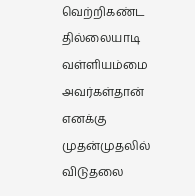வெற்றிகண்ட தில்லையாடி வள்ளியம்மை அவர்கள்தான் எனக்கு முதன்முதலில் விடுதலை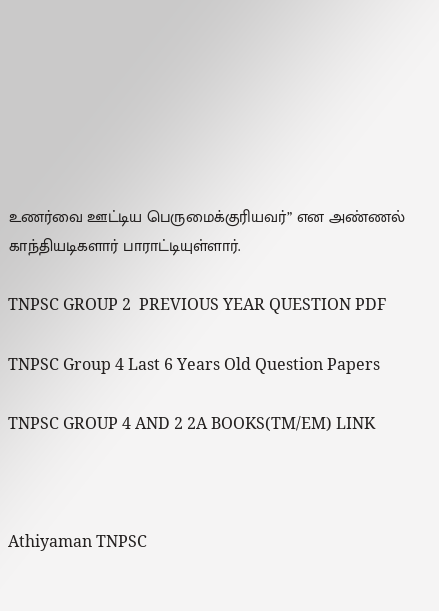உணர்வை ஊட்டிய பெருமைக்குரியவர்” என அண்ணல் காந்தியடிகளார் பாராட்டியுள்ளார்.

TNPSC GROUP 2  PREVIOUS YEAR QUESTION PDF

TNPSC Group 4 Last 6 Years Old Question Papers

TNPSC GROUP 4 AND 2 2A BOOKS(TM/EM) LINK



Athiyaman TNPSC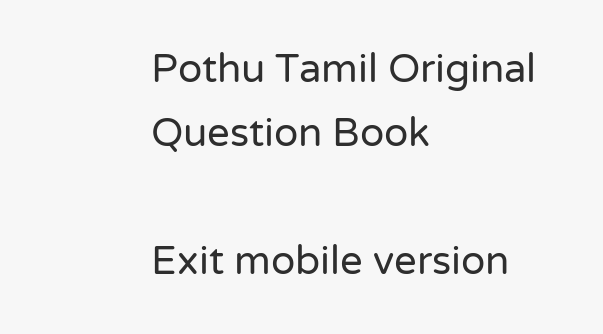Pothu Tamil Original Question Book

Exit mobile version